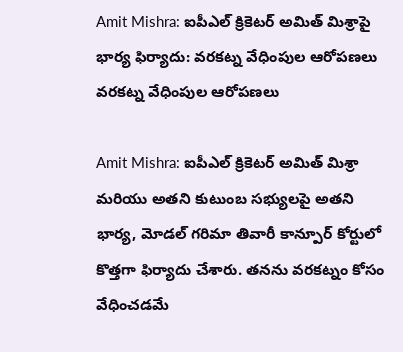Amit Mishra: ఐపీఎల్ క్రికెటర్ అమిత్ మిశ్రాపై భార్య ఫిర్యాదు: వరకట్న వేధింపుల ఆరోపణలు
వరకట్న వేధింపుల ఆరోపణలు

Amit Mishra: ఐపీఎల్ క్రికెటర్ అమిత్ మిశ్రా మరియు అతని కుటుంబ సభ్యులపై అతని భార్య, మోడల్ గరిమా తివారీ కాన్పూర్ కోర్టులో కొత్తగా ఫిర్యాదు చేశారు. తనను వరకట్నం కోసం వేధించడమే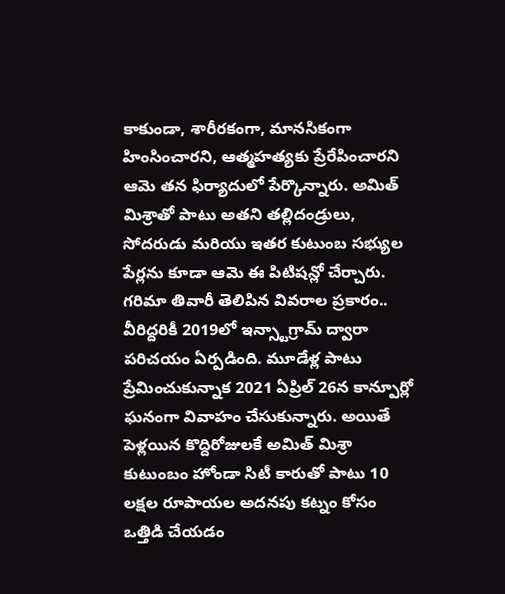కాకుండా, శారీరకంగా, మానసికంగా హింసించారని, ఆత్మహత్యకు ప్రేరేపించారని ఆమె తన ఫిర్యాదులో పేర్కొన్నారు. అమిత్ మిశ్రాతో పాటు అతని తల్లిదండ్రులు, సోదరుడు మరియు ఇతర కుటుంబ సభ్యుల పేర్లను కూడా ఆమె ఈ పిటిషన్లో చేర్చారు.
గరిమా తివారీ తెలిపిన వివరాల ప్రకారం.. వీరిద్దరికీ 2019లో ఇన్స్టాగ్రామ్ ద్వారా పరిచయం ఏర్పడింది. మూడేళ్ల పాటు ప్రేమించుకున్నాక 2021 ఏప్రిల్ 26న కాన్పూర్లో ఘనంగా వివాహం చేసుకున్నారు. అయితే పెళ్లయిన కొద్దిరోజులకే అమిత్ మిశ్రా కుటుంబం హోండా సిటీ కారుతో పాటు 10 లక్షల రూపాయల అదనపు కట్నం కోసం ఒత్తిడి చేయడం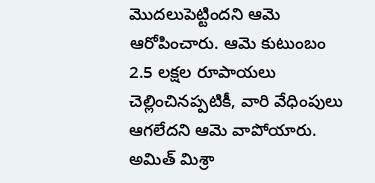మొదలుపెట్టిందని ఆమె ఆరోపించారు. ఆమె కుటుంబం 2.5 లక్షల రూపాయలు చెల్లించినప్పటికీ, వారి వేధింపులు ఆగలేదని ఆమె వాపోయారు.
అమిత్ మిశ్రా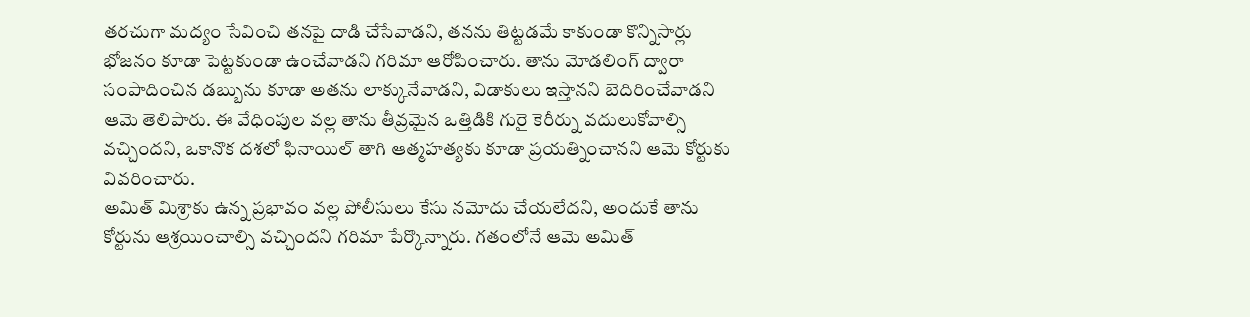తరచుగా మద్యం సేవించి తనపై దాడి చేసేవాడని, తనను తిట్టడమే కాకుండా కొన్నిసార్లు భోజనం కూడా పెట్టకుండా ఉంచేవాడని గరిమా ఆరోపించారు. తాను మోడలింగ్ ద్వారా సంపాదించిన డబ్బును కూడా అతను లాక్కునేవాడని, విడాకులు ఇస్తానని బెదిరించేవాడని ఆమె తెలిపారు. ఈ వేధింపుల వల్ల తాను తీవ్రమైన ఒత్తిడికి గురై కెరీర్ను వదులుకోవాల్సి వచ్చిందని, ఒకానొక దశలో ఫినాయిల్ తాగి ఆత్మహత్యకు కూడా ప్రయత్నించానని ఆమె కోర్టుకు వివరించారు.
అమిత్ మిశ్రాకు ఉన్న ప్రభావం వల్ల పోలీసులు కేసు నమోదు చేయలేదని, అందుకే తాను కోర్టును ఆశ్రయించాల్సి వచ్చిందని గరిమా పేర్కొన్నారు. గతంలోనే ఆమె అమిత్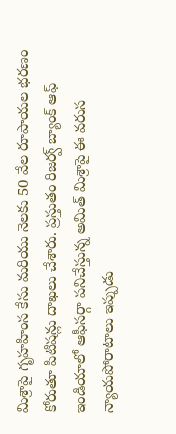మిశ్రాపై గృహహింస కేసు మరియు నెలకు 50 వేల రూపాయల భరణం కోరుతూ పిటిషన్లు దాఖలు చేశారు. ప్రస్తుతం రిజర్వ్ బ్యాంక్ ఆఫ్ ఇండియాలో ఆఫీసర్గా పనిచేస్తున్న అమిత్ మిశ్రాపై ఈ వరుస న్యాయపోరాటాలు ఇప్పుడు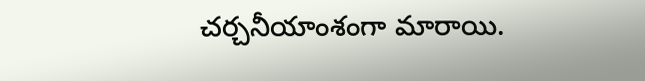చర్చనీయాంశంగా మారాయి.